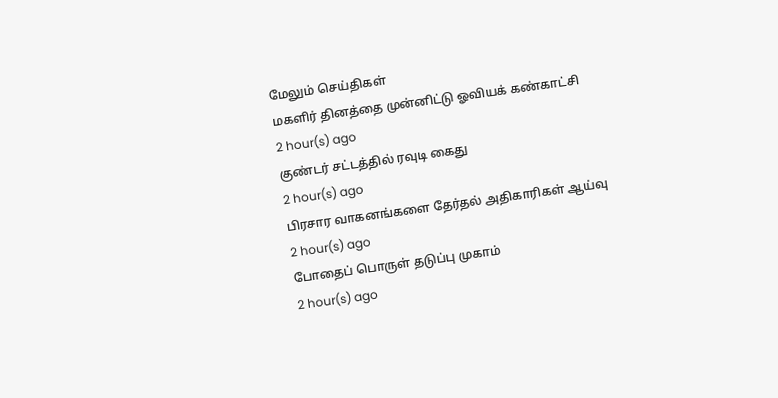மேலும் செய்திகள்
மகளிர் தினத்தை முன்னிட்டு ஓவியக் கண்காட்சி
2 hour(s) ago
குண்டர் சட்டத்தில் ரவுடி கைது
2 hour(s) ago
பிரசார வாகனங்களை தேர்தல் அதிகாரிகள் ஆய்வு
2 hour(s) ago
போதைப் பொருள் தடுப்பு முகாம்
2 hour(s) ago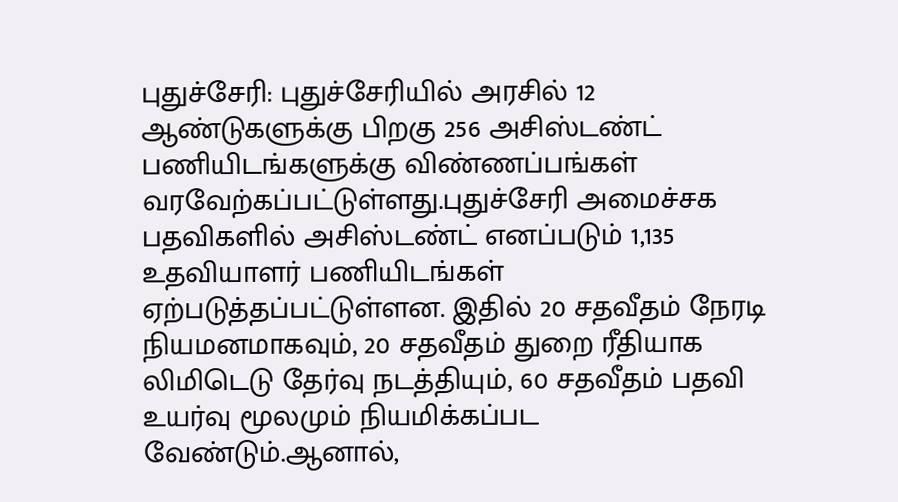புதுச்சேரி: புதுச்சேரியில் அரசில் 12 ஆண்டுகளுக்கு பிறகு 256 அசிஸ்டண்ட் பணியிடங்களுக்கு விண்ணப்பங்கள் வரவேற்கப்பட்டுள்ளது.புதுச்சேரி அமைச்சக பதவிகளில் அசிஸ்டண்ட் எனப்படும் 1,135 உதவியாளர் பணியிடங்கள் ஏற்படுத்தப்பட்டுள்ளன. இதில் 20 சதவீதம் நேரடி நியமனமாகவும், 20 சதவீதம் துறை ரீதியாக லிமிடெடு தேர்வு நடத்தியும், 60 சதவீதம் பதவி உயர்வு மூலமும் நியமிக்கப்பட வேண்டும்.ஆனால்,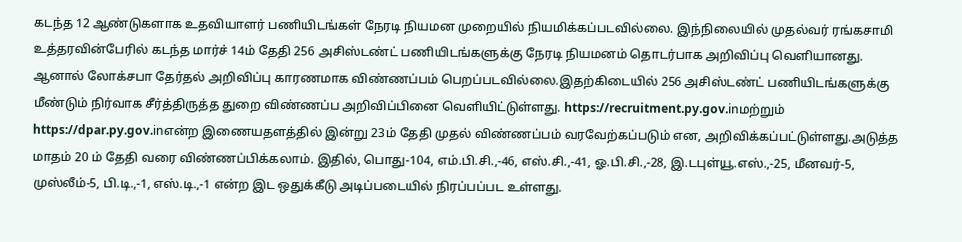கடந்த 12 ஆண்டுகளாக உதவியாளர் பணியிடங்கள் நேரடி நியமன முறையில் நியமிக்கப்படவில்லை. இந்நிலையில் முதல்வர் ரங்கசாமி உத்தரவின்பேரில் கடந்த மார்ச் 14ம் தேதி 256 அசிஸ்டண்ட் பணியிடங்களுக்கு நேரடி நியமனம் தொடர்பாக அறிவிப்பு வெளியானது. ஆனால் லோக்சபா தேர்தல் அறிவிப்பு காரணமாக விண்ணப்பம் பெறப்படவில்லை.இதற்கிடையில் 256 அசிஸ்டண்ட் பணியிடங்களுக்கு மீண்டும் நிர்வாக சீர்த்திருத்த துறை விண்ணப்ப அறிவிப்பினை வெளியிட்டுள்ளது. https://recruitment.py.gov.inமற்றும் https://dpar.py.gov.inஎன்ற இணையதளத்தில் இன்று 23ம் தேதி முதல் விண்ணப்பம் வரவேற்கப்படும் என, அறிவிக்கப்பட்டுள்ளது.அடுத்த மாதம் 20 ம் தேதி வரை விண்ணப்பிக்கலாம். இதில், பொது-104, எம்.பி.சி.,-46, எஸ்.சி.,-41, ஓ.பி.சி.,-28, இ.டபுள்யூ.எஸ்.,-25, மீனவர்-5, முஸ்லீம்-5, பி.டி.,-1, எஸ்.டி.,-1 என்ற இட ஒதுக்கீடு அடிப்படையில் நிரப்பப்பட உள்ளது.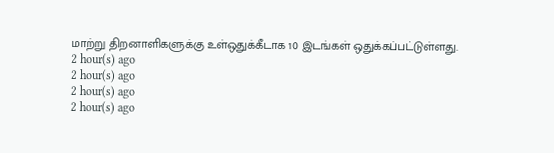மாற்று திறனாளிகளுக்கு உள்ஒதுக்கீடாக 10 இடங்கள் ஒதுக்கப்பட்டுள்ளது.
2 hour(s) ago
2 hour(s) ago
2 hour(s) ago
2 hour(s) ago